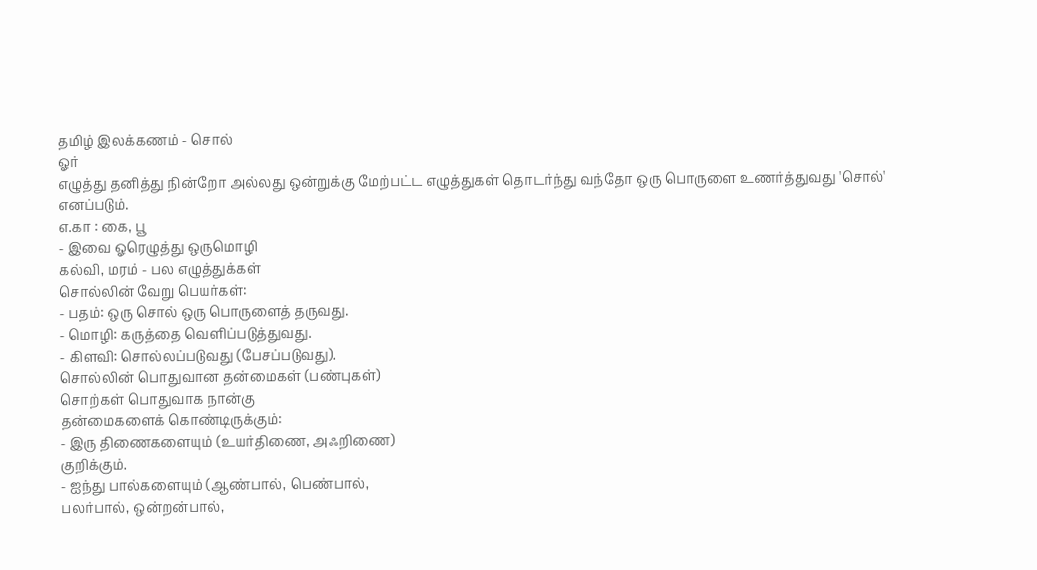தமிழ் இலக்கணம் - சொல்
ஓர்
எழுத்து தனித்து நின்றோ அல்லது ஒன்றுக்கு மேற்பட்ட எழுத்துகள் தொடர்ந்து வந்தோ ஒரு பொருளை உணர்த்துவது 'சொல்' எனப்படும்.
எ.கா : கை, பூ
- இவை ஓரெழுத்து ஒருமொழி
கல்வி, மரம் - பல எழுத்துக்கள்
சொல்லின் வேறு பெயர்கள்:
- பதம்: ஒரு சொல் ஒரு பொருளைத் தருவது.
- மொழி: கருத்தை வெளிப்படுத்துவது.
- கிளவி: சொல்லப்படுவது (பேசப்படுவது).
சொல்லின் பொதுவான தன்மைகள் (பண்புகள்)
சொற்கள் பொதுவாக நான்கு
தன்மைகளைக் கொண்டிருக்கும்:
- இரு திணைகளையும் (உயர்திணை, அஃறிணை)
குறிக்கும்.
- ஐந்து பால்களையும் (ஆண்பால், பெண்பால்,
பலர்பால், ஒன்றன்பால்,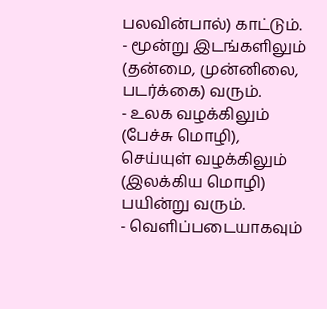பலவின்பால்) காட்டும்.
- மூன்று இடங்களிலும் (தன்மை, முன்னிலை,
படர்க்கை) வரும்.
- உலக வழக்கிலும் (பேச்சு மொழி),
செய்யுள் வழக்கிலும் (இலக்கிய மொழி) பயின்று வரும்.
- வெளிப்படையாகவும்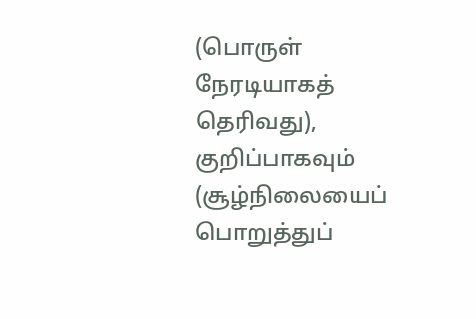(பொருள் நேரடியாகத்
தெரிவது), குறிப்பாகவும் (சூழ்நிலையைப் பொறுத்துப்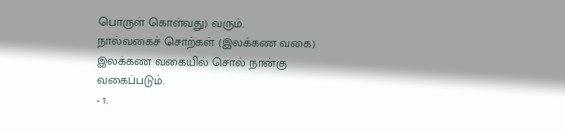பொருள் கொள்வது) வரும்.
நால்வகைச் சொற்கள் (இலக்கண வகை)
இலக்கண வகையில் சொல் நான்கு
வகைப்படும்.
- 1.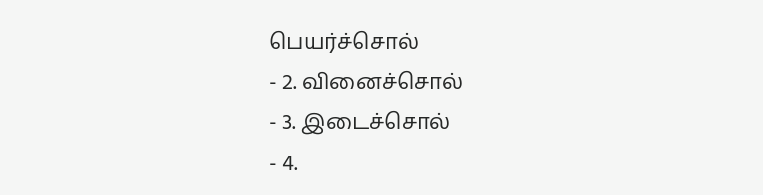பெயர்ச்சொல்
- 2. வினைச்சொல்
- 3. இடைச்சொல்
- 4.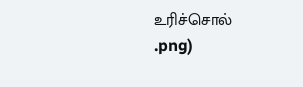உரிச்சொல்
.png)